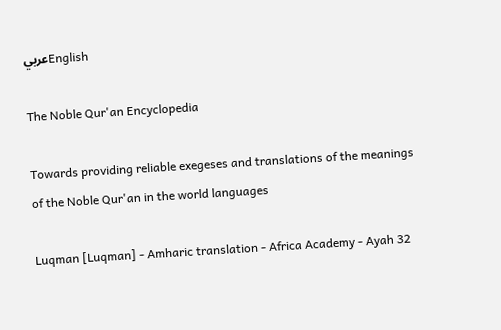عربيEnglish

The Noble Qur'an Encyclopedia

Towards providing reliable exegeses and translations of the meanings of the Noble Qur'an in the world languages

Luqman [Luqman] - Amharic translation - Africa Academy - Ayah 32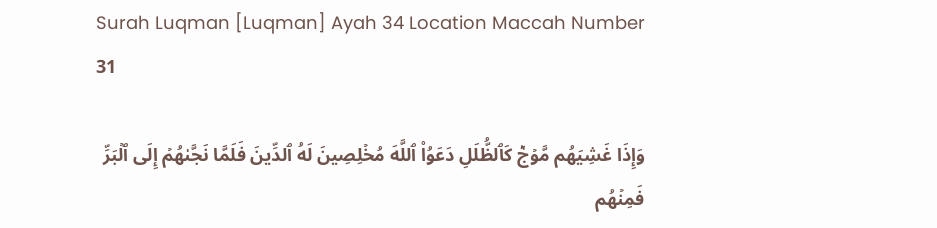Surah Luqman [Luqman] Ayah 34 Location Maccah Number 31

وَإِذَا غَشِيَهُم مَّوۡجٞ كَٱلظُّلَلِ دَعَوُاْ ٱللَّهَ مُخۡلِصِينَ لَهُ ٱلدِّينَ فَلَمَّا نَجَّىٰهُمۡ إِلَى ٱلۡبَرِّ فَمِنۡهُم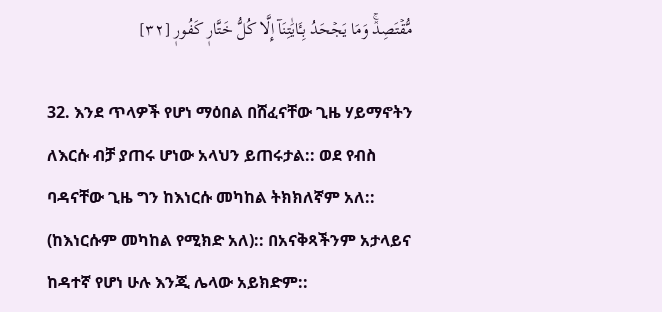مُّقۡتَصِدٞۚ وَمَا يَجۡحَدُ بِـَٔايَٰتِنَآ إِلَّا كُلُّ خَتَّارٖ كَفُورٖ [٣٢]

32. እንደ ጥላዎች የሆነ ማዕበል በሸፈናቸው ጊዜ ሃይማኖትን ለእርሱ ብቻ ያጠሩ ሆነው አላህን ይጠሩታል:: ወደ የብስ ባዳናቸው ጊዜ ግን ከእነርሱ መካከል ትክክለኛም አለ:: (ከእነርሱም መካከል የሚክድ አለ):: በአናቅጻችንም አታላይና ከዳተኛ የሆነ ሁሉ እንጂ ሌላው አይክድም::